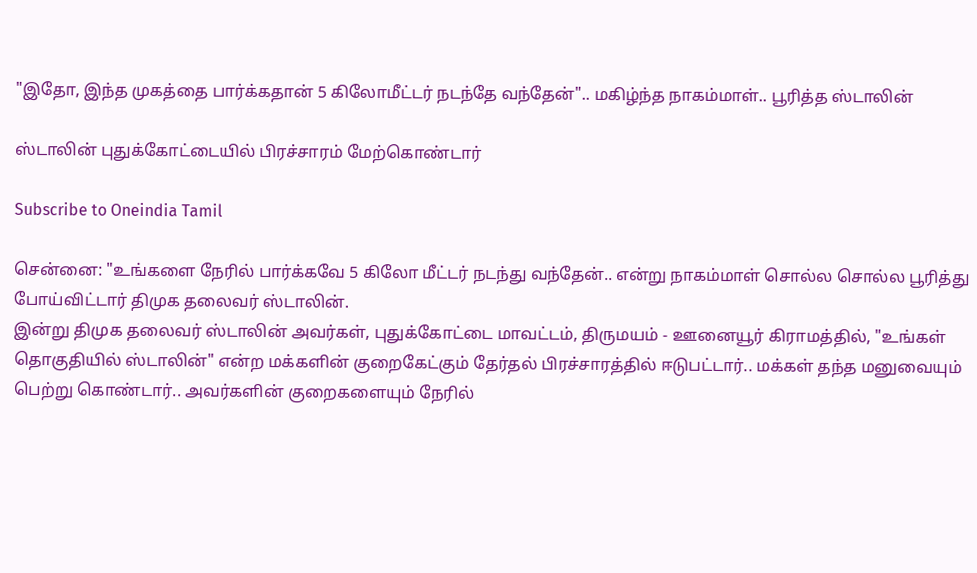"இதோ, இந்த முகத்தை பார்க்கதான் 5 கிலோமீட்டர் நடந்தே வந்தேன்".. மகிழ்ந்த நாகம்மாள்.. பூரித்த ஸ்டாலின்

ஸ்டாலின் புதுக்கோட்டையில் பிரச்சாரம் மேற்கொண்டார்

Subscribe to Oneindia Tamil

சென்னை: "உங்களை நேரில் பார்க்கவே 5 கிலோ மீட்டர் நடந்து வந்தேன்.. என்று நாகம்மாள் சொல்ல சொல்ல பூரித்து போய்விட்டார் திமுக தலைவர் ஸ்டாலின்.
இன்று திமுக தலைவர் ஸ்டாலின் அவர்கள், புதுக்கோட்டை மாவட்டம், திருமயம் - ஊனையூர் கிராமத்தில், "உங்கள் தொகுதியில் ஸ்டாலின்" என்ற மக்களின் குறைகேட்கும் தேர்தல் பிரச்சாரத்தில் ஈடுபட்டார்.. மக்கள் தந்த மனுவையும் பெற்று கொண்டார்.. அவர்களின் குறைகளையும் நேரில்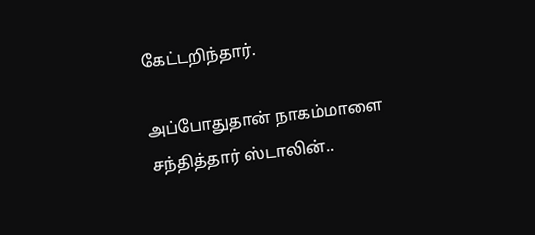கேட்டறிந்தார்.

அப்போதுதான் நாகம்மாளை சந்தித்தார் ஸ்டாலின்..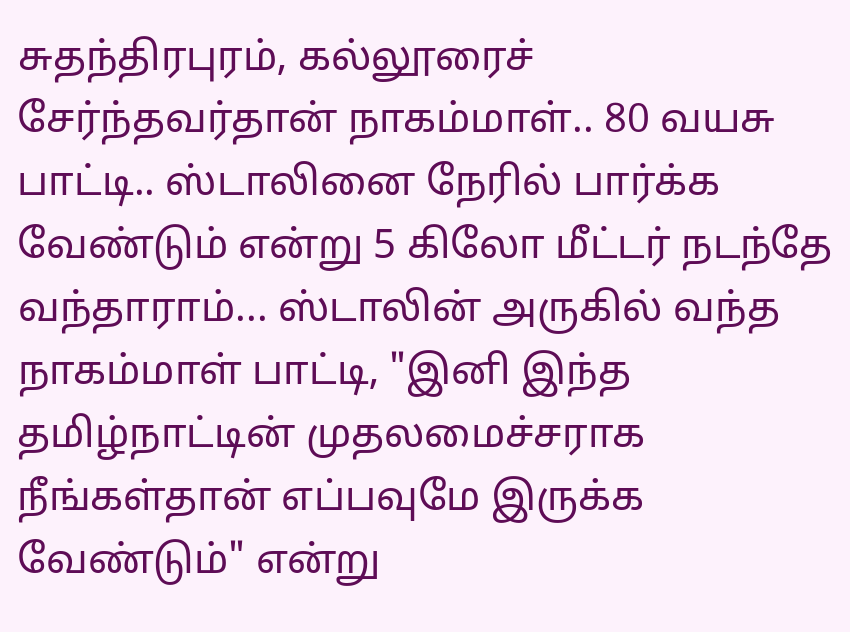சுதந்திரபுரம், கல்லூரைச் சேர்ந்தவர்தான் நாகம்மாள்.. 80 வயசு பாட்டி.. ஸ்டாலினை நேரில் பார்க்க வேண்டும் என்று 5 கிலோ மீட்டர் நடந்தே வந்தாராம்... ஸ்டாலின் அருகில் வந்த நாகம்மாள் பாட்டி, "இனி இந்த தமிழ்நாட்டின் முதலமைச்சராக நீங்கள்தான் எப்பவுமே இருக்க வேண்டும்" என்று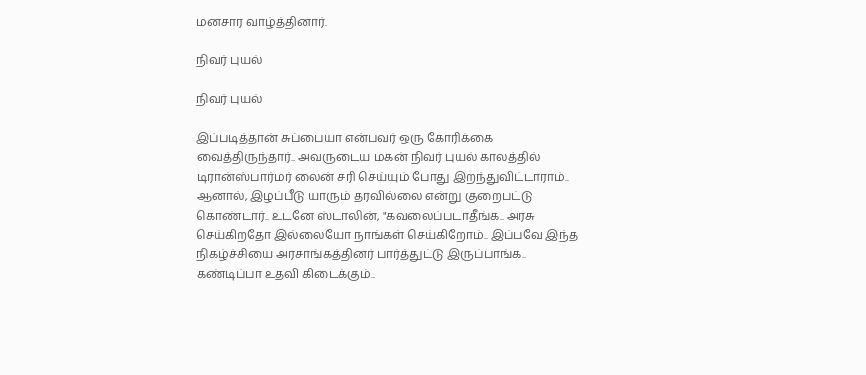மனசார வாழ்த்தினார்.

நிவர் புயல்

நிவர் புயல்

இப்படித்தான் சுப்பையா என்பவர் ஒரு கோரிக்கை வைத்திருந்தார்.. அவருடைய மகன் நிவர் புயல் காலத்தில் டிரான்ஸ்பார்மர் லைன் சரி செய்யும் போது இறந்துவிட்டாராம்.. ஆனால், இழப்பீடு யாரும் தரவில்லை என்று குறைபட்டு கொண்டார்.. உடனே ஸ்டாலின், "கவலைப்படாதீங்க.. அரசு செய்கிறதோ இல்லையோ நாங்கள் செய்கிறோம்.. இப்பவே இந்த நிகழ்ச்சியை அரசாங்கத்தினர் பார்த்துட்டு இருப்பாங்க.. கண்டிப்பா உதவி கிடைக்கும்..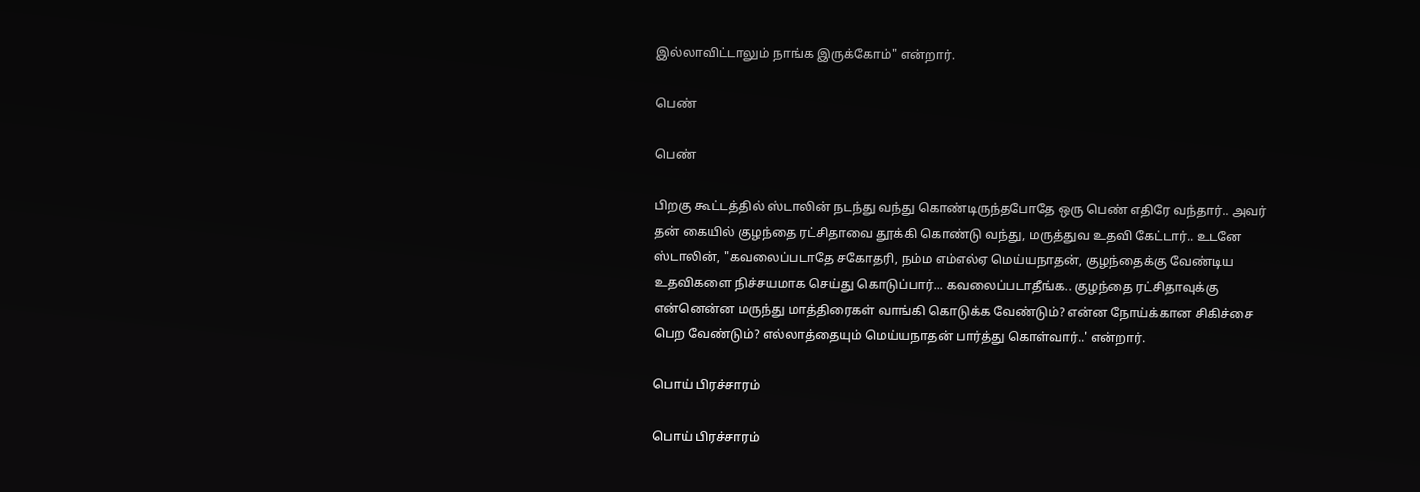இல்லாவிட்டாலும் நாங்க இருக்கோம்" என்றார்.

பெண்

பெண்

பிறகு கூட்டத்தில் ஸ்டாலின் நடந்து வந்து கொண்டிருந்தபோதே ஒரு பெண் எதிரே வந்தார்.. அவர் தன் கையில் குழந்தை ரட்சிதாவை தூக்கி கொண்டு வந்து, மருத்துவ உதவி கேட்டார்.. உடனே ஸ்டாலின், "கவலைப்படாதே சகோதரி, நம்ம எம்எல்ஏ மெய்யநாதன், குழந்தைக்கு வேண்டிய உதவிகளை நிச்சயமாக செய்து கொடுப்பார்... கவலைப்படாதீங்க.. குழந்தை ரட்சிதாவுக்கு என்னென்ன மருந்து மாத்திரைகள் வாங்கி கொடுக்க வேண்டும்? என்ன நோய்க்கான சிகிச்சை பெற வேண்டும்? எல்லாத்தையும் மெய்யநாதன் பார்த்து கொள்வார்..' என்றார்.

பொய் பிரச்சாரம்

பொய் பிரச்சாரம்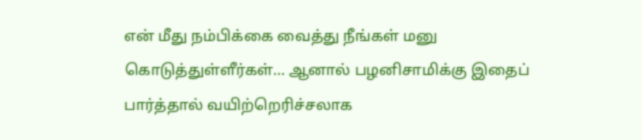என் மீது நம்பிக்கை வைத்து நீங்கள் மனு கொடுத்துள்ளீர்கள்... ஆனால் பழனிசாமிக்கு இதைப் பார்த்தால் வயிற்றெரிச்சலாக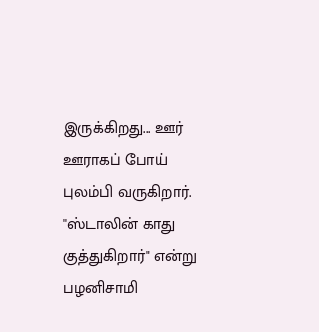இருக்கிறது... ஊர் ஊராகப் போய் புலம்பி வருகிறார். ''ஸ்டாலின் காது குத்துகிறார்" என்று பழனிசாமி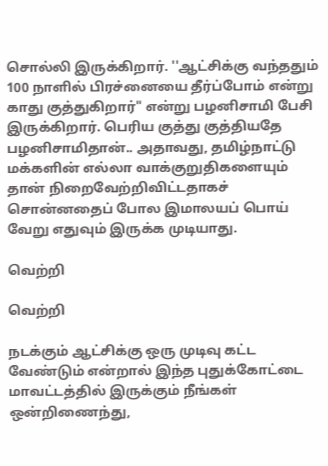சொல்லி இருக்கிறார். ''ஆட்சிக்கு வந்ததும் 100 நாளில் பிரச்னையை தீர்ப்போம் என்று காது குத்துகிறார்" என்று பழனிசாமி பேசி இருக்கிறார். பெரிய குத்து குத்தியதே பழனிசாமிதான்.. அதாவது, தமிழ்நாட்டு மக்களின் எல்லா வாக்குறுதிகளையும் தான் நிறைவேற்றிவிட்டதாகச் சொன்னதைப் போல இமாலயப் பொய் வேறு எதுவும் இருக்க முடியாது.

வெற்றி

வெற்றி

நடக்கும் ஆட்சிக்கு ஒரு முடிவு கட்ட வேண்டும் என்றால் இந்த புதுக்கோட்டை மாவட்டத்தில் இருக்கும் நீங்கள் ஒன்றிணைந்து,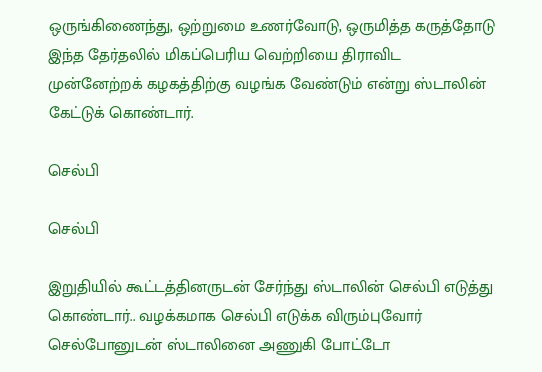ஒருங்கிணைந்து, ஒற்றுமை உணர்வோடு, ஒருமித்த கருத்தோடு இந்த தேர்தலில் மிகப்பெரிய வெற்றியை திராவிட முன்னேற்றக் கழகத்திற்கு வழங்க வேண்டும் என்று ஸ்டாலின் கேட்டுக் கொண்டார்.

செல்பி

செல்பி

இறுதியில் கூட்டத்தினருடன் சேர்ந்து ஸ்டாலின் செல்பி எடுத்து கொண்டார்.. வழக்கமாக செல்பி எடுக்க விரும்புவோர் செல்போனுடன் ஸ்டாலினை அணுகி போட்டோ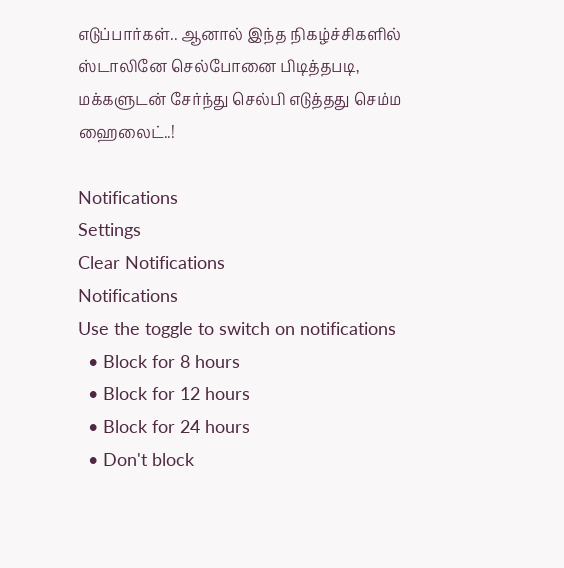எடுப்பார்கள்.. ஆனால் இந்த நிகழ்ச்சிகளில் ஸ்டாலினே செல்போனை பிடித்தபடி, மக்களுடன் சேர்ந்து செல்பி எடுத்தது செம்ம ஹைலைட்..!

Notifications
Settings
Clear Notifications
Notifications
Use the toggle to switch on notifications
  • Block for 8 hours
  • Block for 12 hours
  • Block for 24 hours
  • Don't block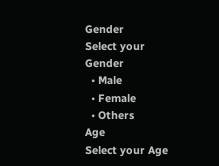Gender
Select your Gender
  • Male
  • Female
  • Others
Age
Select your Age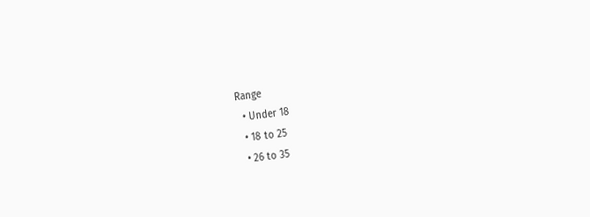Range
  • Under 18
  • 18 to 25
  • 26 to 35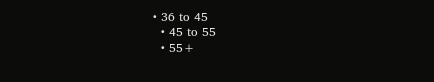• 36 to 45
  • 45 to 55
  • 55+